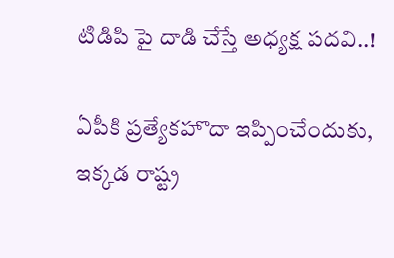టిడిపి పై దాడి చేస్తే అధ్యక్ష పదవి..!

ఏపీకి ప్రత్యేకహొదా ఇప్పించేందుకు, ఇక్కడ రాష్ట్ర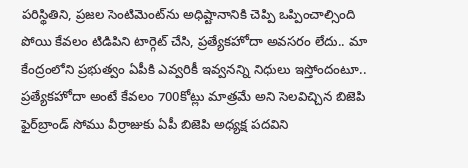పరిస్థితిని, ప్రజల సెంటిమెంట్‌ను అధిష్టానానికి చెప్పి ఒప్పించాల్సింది పోయి కేవలం టిడిపిని టార్గెట్‌ చేసి, ప్రత్యేకహోదా అవసరం లేదు.. మా కేంద్రంలోని ప్రభుత్వం ఏపీకి ఎవ్వరికీ ఇవ్వనన్ని నిధులు ఇస్తోందంటూ.. ప్రత్యేకహోదా అంటే కేవలం 700కోట్లు మాత్రమే అని సెలవిచ్చిన బిజెపి ఫైర్‌బ్రాండ్‌ సోము వీర్రాజుకు ఏపీ బిజెపి అధ్యక్ష పదవిని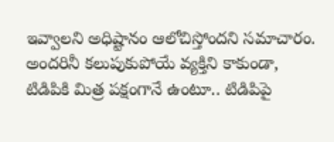ఇవ్వాలని అధిష్టానం ఆలోచిస్తోందని సమాచారం. అందరినీ కలుపుకుపోయే వ్యక్తిని కాకుండా, టిడిపికి మిత్ర పక్షంగానే ఉంటూ.. టిడిపిపై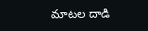మాటల దాడి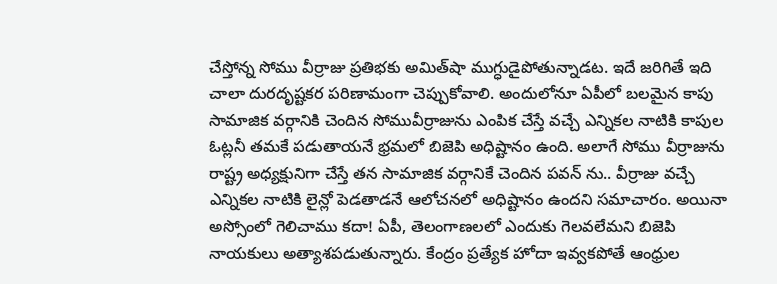చేస్తోన్న సోము వీర్రాజు ప్రతిభకు అమిత్‌షా ముగ్ధుడైపోతున్నాడట. ఇదే జరిగితే ఇది చాలా దురదృష్టకర పరిణామంగా చెప్పుకోవాలి. అందులోనూ ఏపీలో బలమైన కాపు సామాజిక వర్గానికి చెందిన సోమువీర్రాజును ఎంపిక చేస్తే వచ్చే ఎన్నికల నాటికి కాపుల ఓట్లనీ తమకే పడుతాయనే భ్రమలో బిజెపి అధిష్టానం ఉంది. అలాగే సోము వీర్రాజును రాష్ట్ర అధ్యక్షునిగా చేస్తే తన సామాజిక వర్గానికే చెందిన పవన్ ను.. వీర్రాజు వచ్చే ఎన్నికల నాటికి లైన్లో పెడతాడనే ఆలోచనలో అధిష్టానం ఉందని సమాచారం. అయినా అస్సోంలో గెలిచాము కదా! ఏపీ, తెలంగాణలలో ఎందుకు గెలవలేమని బిజెపి నాయకులు అత్యాశపడుతున్నారు. కేంద్రం ప్రత్యేక హోదా ఇవ్వకపోతే ఆంధ్రుల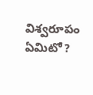విశ్వరూపం ఏమిటో?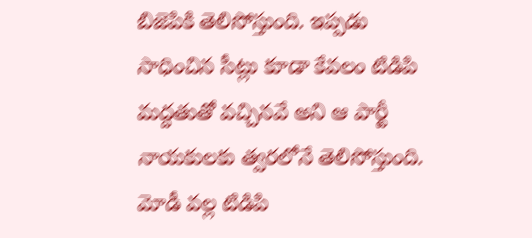బిజెపికి తెలిసోస్తుంది. ఇప్పడు సాధించిన సీట్లు కూడా కేవలం టిడిపి మద్దతుతో వచ్చినవే అని ఆ పార్టీ నాయకులకు త్వరలోనే తెలిసోస్తుంది. మోడీ వల్ల టిడిపి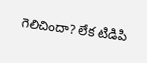గెలిచిందా? లేక టిడిపి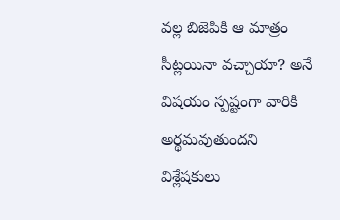వల్ల బిజెపికి ఆ మాత్రం సీట్లయినా వచ్చాయా? అనే విషయం స్పష్టంగా వారికి అర్థమవుతుందని విశ్లేషకులు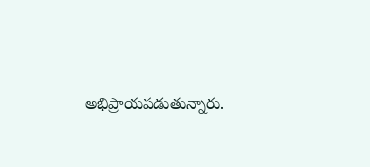అభిప్రాయపడుతున్నారు.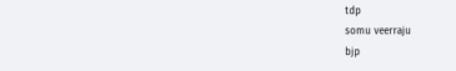tdp
somu veerraju
bjp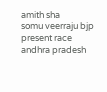amith sha
somu veerraju bjp present race
andhra pradesh